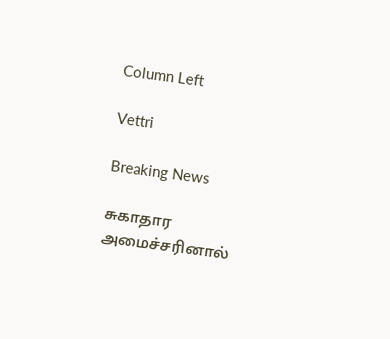Column Left

Vettri

Breaking News

சுகாதார அமைச்சரினால்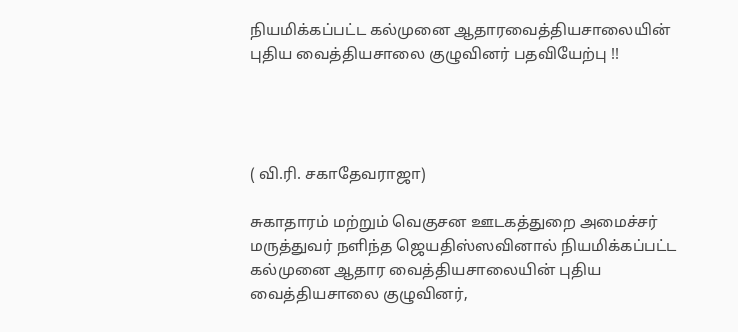நியமிக்கப்பட்ட கல்முனை ஆதாரவைத்தியசாலையின் புதிய வைத்தியசாலை குழுவினர் பதவியேற்பு !!




( வி.ரி. சகாதேவராஜா)

சுகாதாரம் மற்றும் வெகுசன ஊடகத்துறை அமைச்சர் மருத்துவர் நளிந்த ஜெயதிஸ்ஸவினால் நியமிக்கப்பட்ட கல்முனை ஆதார வைத்தியசாலையின் புதிய வைத்தியசாலை குழுவினர்,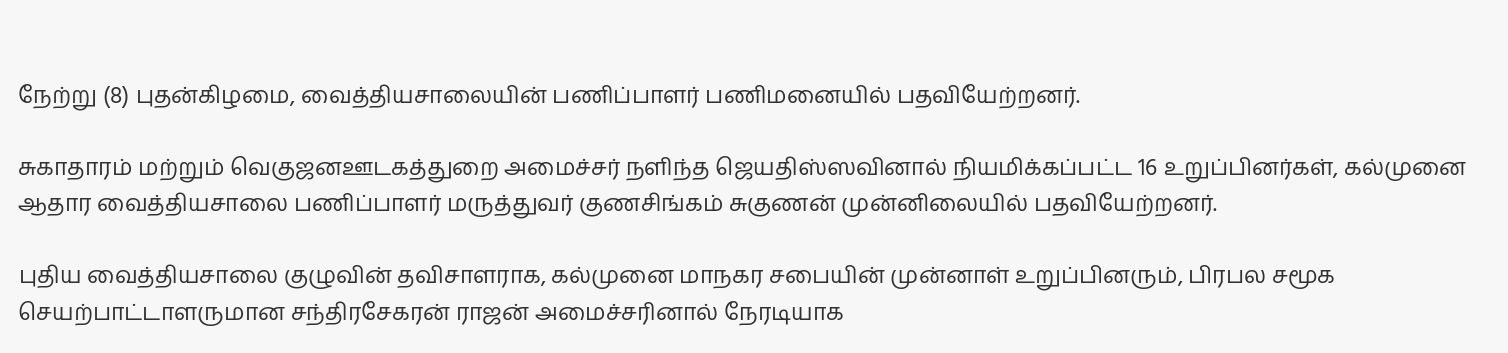நேற்று (8) புதன்கிழமை, வைத்தியசாலையின் பணிப்பாளர் பணிமனையில் பதவியேற்றனர்.

சுகாதாரம் மற்றும் வெகுஜனஊடகத்துறை அமைச்சர் நளிந்த ஜெயதிஸ்ஸவினால் நியமிக்கப்பட்ட 16 உறுப்பினர்கள், கல்முனை ஆதார வைத்தியசாலை பணிப்பாளர் மருத்துவர் குணசிங்கம் சுகுணன் முன்னிலையில் பதவியேற்றனர்.

புதிய வைத்தியசாலை குழுவின் தவிசாளராக, கல்முனை மாநகர சபையின் முன்னாள் உறுப்பினரும், பிரபல சமூக செயற்பாட்டாளருமான சந்திரசேகரன் ராஜன் அமைச்சரினால் நேரடியாக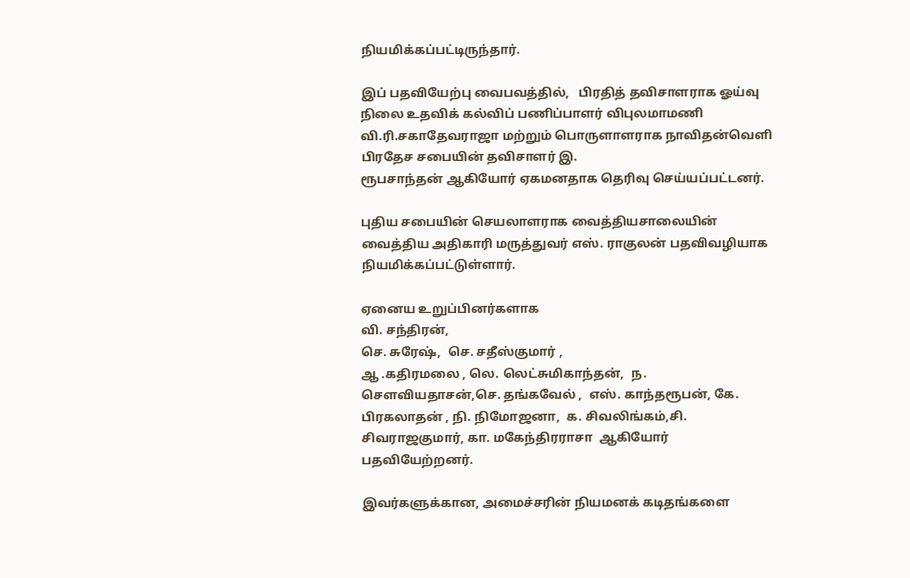நியமிக்கப்பட்டிருந்தார்.

இப் பதவியேற்பு வைபவத்தில்,   பிரதித் தவிசாளராக ஓய்வு நிலை உதவிக் கல்விப் பணிப்பாளர் விபுலமாமணி வி.ரி.சகாதேவராஜா மற்றும் பொருளாளராக நாவிதன்வெளி பிரதேச சபையின் தவிசாளர் இ.
ரூபசாந்தன் ஆகியோர் ஏகமனதாக தெரிவு செய்யப்பட்டனர்.

புதிய சபையின் செயலாளராக வைத்தியசாலையின் வைத்திய அதிகாரி மருத்துவர் எஸ். ராகுலன் பதவிவழியாக நியமிக்கப்பட்டுள்ளார்.

ஏனைய உறுப்பினர்களாக
வி. சந்திரன்,
செ. சுரேஷ்,  செ. சதீஸ்குமார் ,
ஆ .கதிரமலை , லெ. லெட்சுமிகாந்தன்,  ந. சௌவியதாசன்,செ. தங்கவேல் ,  எஸ். காந்தரூபன், கே. பிரகலாதன் , நி. நிமோஜனா,  க. சிவலிங்கம்,சி. சிவராஜகுமார், கா. மகேந்திரராசா  ஆகியோர் பதவியேற்றனர்.

இவர்களுக்கான, அமைச்சரின் நியமனக் கடிதங்களை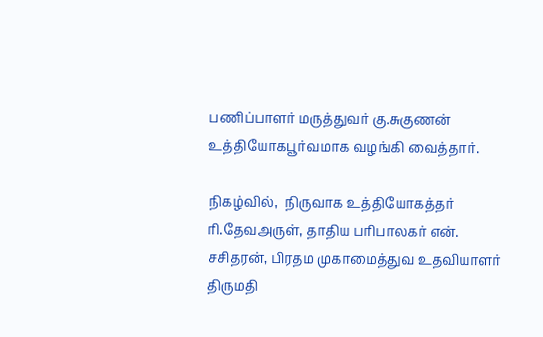பணிப்பாளர் மருத்துவர் கு.சுகுணன் உத்தியோகபூர்வமாக வழங்கி வைத்தார்.

நிகழ்வில்,  நிருவாக உத்தியோகத்தர் ரி.தேவஅருள், தாதிய பரிபாலகர் என்.
சசிதரன், பிரதம முகாமைத்துவ உதவியாளர் திருமதி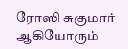ரோஸி சுகுமார் ஆகியோரும்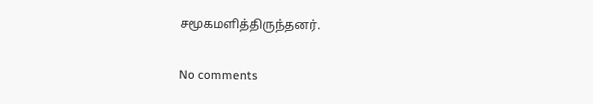சமூகமளித்திருந்தனர்.

No comments